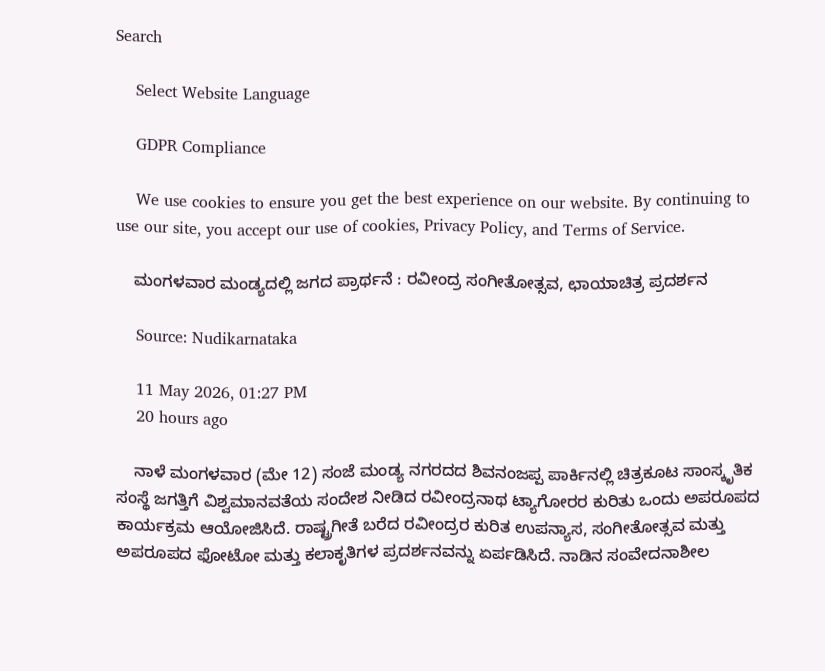Search

    Select Website Language

    GDPR Compliance

    We use cookies to ensure you get the best experience on our website. By continuing to use our site, you accept our use of cookies, Privacy Policy, and Terms of Service.

    ಮಂಗಳವಾರ ಮಂಡ್ಯದಲ್ಲಿ ಜಗದ ಪ್ರಾರ್ಥನೆ : ರವೀಂದ್ರ ಸಂಗೀತೋತ್ಸವ, ಛಾಯಾಚಿತ್ರ ಪ್ರದರ್ಶನ

    Source: Nudikarnataka

    11 May 2026, 01:27 PM
    20 hours ago

    ನಾಳೆ ಮಂಗಳವಾರ (ಮೇ 12) ಸಂಜೆ ಮಂಡ್ಯ ನಗರದದ ಶಿವನಂಜಪ್ಪ ಪಾರ್ಕಿನಲ್ಲಿ ಚಿತ್ರಕೂಟ ಸಾಂಸ್ಕೃತಿಕ ಸಂಸ್ಥೆ ಜಗತ್ತಿಗೆ ವಿಶ್ವಮಾನವತೆಯ ಸಂದೇಶ ನೀಡಿದ ರವೀಂದ್ರನಾಥ ಟ್ಯಾಗೋರರ ಕುರಿತು ಒಂದು ಅಪರೂಪದ ಕಾರ್ಯಕ್ರಮ ಆಯೋಜಿಸಿದೆ. ರಾಷ್ಟ್ರಗೀತೆ ಬರೆದ ರವೀಂದ್ರರ ಕುರಿತ ಉಪನ್ಯಾಸ, ಸಂಗೀತೋತ್ಸವ ಮತ್ತು ಅಪರೂಪದ ಫೋಟೋ ಮತ್ತು ಕಲಾಕೃತಿಗಳ ಪ್ರದರ್ಶನವನ್ನು ಏರ್ಪಡಿಸಿದೆ. ನಾಡಿನ ಸಂವೇದನಾಶೀಲ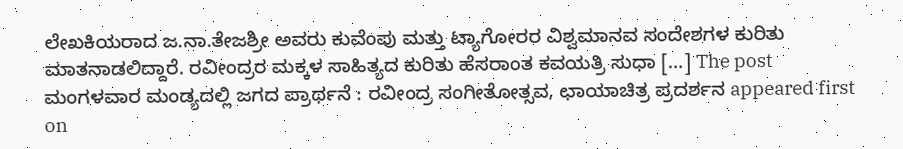ಲೇಖಕಿಯರಾದ ಜ.ನಾ.ತೇಜಶ್ರೀ ಅವರು ಕುವೆಂಪು ಮತ್ತು ಟ್ಯಾಗೋರರ ವಿಶ್ವಮಾನವ ಸಂದೇಶಗಳ ಕುರಿತು ಮಾತನಾಡಲಿದ್ದಾರೆ. ರವೀಂದ್ರರ ಮಕ್ಕಳ ಸಾಹಿತ್ಯದ ಕುರಿತು ಹೆಸರಾಂತ ಕವಯತ್ರಿ ಸುಧಾ […] The post ಮಂಗಳವಾರ ಮಂಡ್ಯದಲ್ಲಿ ಜಗದ ಪ್ರಾರ್ಥನೆ : ರವೀಂದ್ರ ಸಂಗೀತೋತ್ಸವ, ಛಾಯಾಚಿತ್ರ ಪ್ರದರ್ಶನ appeared first on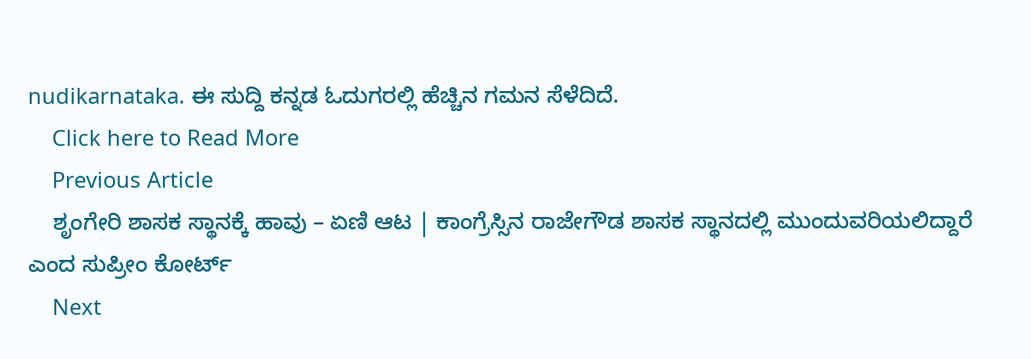nudikarnataka. ಈ ಸುದ್ದಿ ಕನ್ನಡ ಓದುಗರಲ್ಲಿ ಹೆಚ್ಚಿನ ಗಮನ ಸೆಳೆದಿದೆ.
    Click here to Read More
    Previous Article
    ಶೃಂಗೇರಿ ಶಾಸಕ ಸ್ಥಾನಕ್ಕೆ ಹಾವು – ಏಣಿ ಆಟ | ಕಾಂಗ್ರೆಸ್ಸಿನ ರಾಜೇಗೌಡ ಶಾಸಕ ಸ್ಥಾನದಲ್ಲಿ ಮುಂದುವರಿಯಲಿದ್ದಾರೆ ಎಂದ ಸುಪ್ರೀಂ ಕೋರ್ಟ್
    Next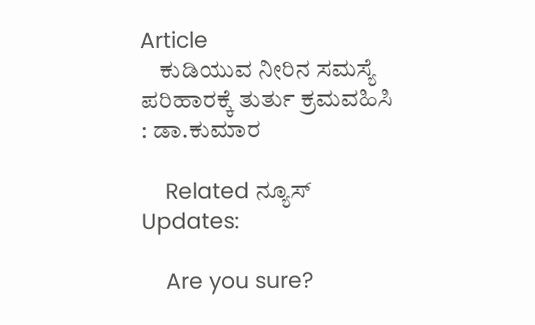Article
    ಕುಡಿಯುವ ನೀರಿನ ಸಮಸ್ಯೆ ಪರಿಹಾರಕ್ಕೆ ತುರ್ತು ಕ್ರಮವಹಿಸಿ : ಡಾ.ಕುಮಾರ

    Related ನ್ಯೂಸ್ Updates:

    Are you sure?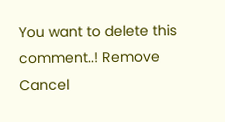You want to delete this comment..! Remove Cancel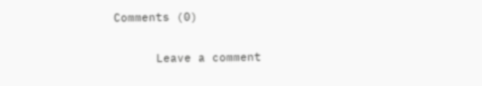Comments (0)

      Leave a comment